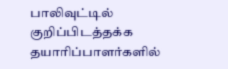பாலிவுட்டில் குறிப்பிடத்தக்க தயாரிப்பாளர்களில்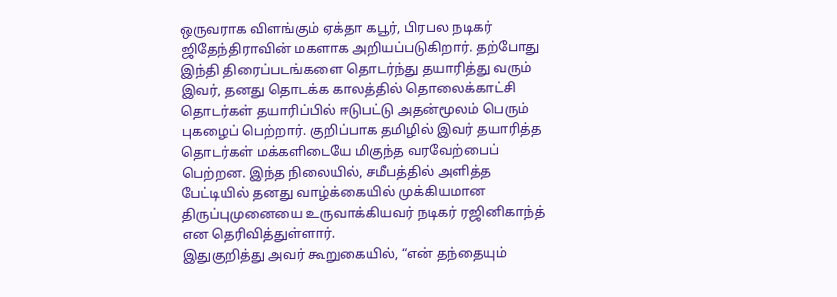ஒருவராக விளங்கும் ஏக்தா கபூர், பிரபல நடிகர் ஜிதேந்திராவின் மகளாக அறியப்படுகிறார். தற்போது இந்தி திரைப்படங்களை தொடர்ந்து தயாரித்து வரும் இவர், தனது தொடக்க காலத்தில் தொலைக்காட்சி தொடர்கள் தயாரிப்பில் ஈடுபட்டு அதன்மூலம் பெரும் புகழைப் பெற்றார். குறிப்பாக தமிழில் இவர் தயாரித்த தொடர்கள் மக்களிடையே மிகுந்த வரவேற்பைப் பெற்றன. இந்த நிலையில், சமீபத்தில் அளித்த பேட்டியில் தனது வாழ்க்கையில் முக்கியமான திருப்புமுனையை உருவாக்கியவர் நடிகர் ரஜினிகாந்த் என தெரிவித்துள்ளார்.
இதுகுறித்து அவர் கூறுகையில், “என் தந்தையும்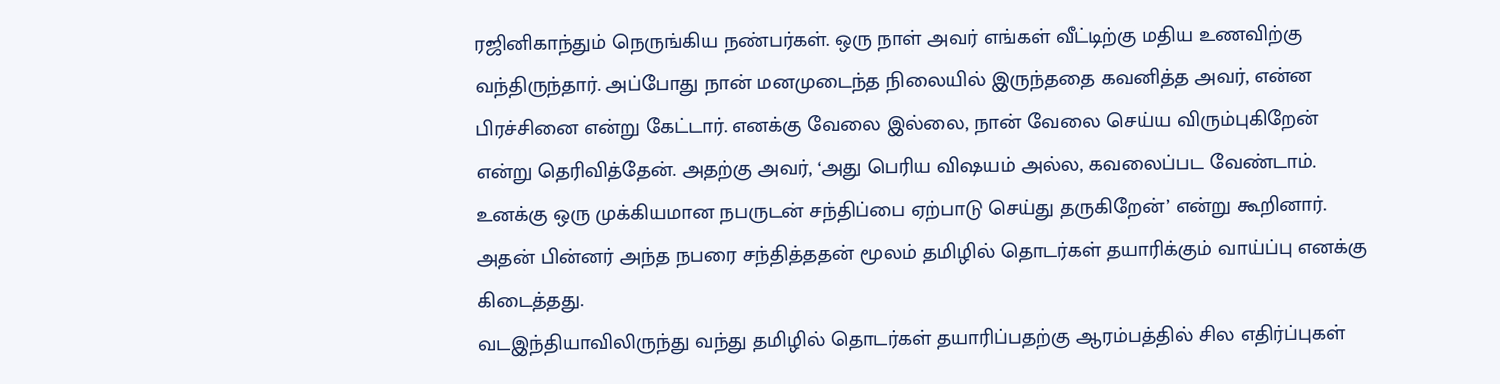ரஜினிகாந்தும் நெருங்கிய நண்பர்கள். ஒரு நாள் அவர் எங்கள் வீட்டிற்கு மதிய உணவிற்கு வந்திருந்தார். அப்போது நான் மனமுடைந்த நிலையில் இருந்ததை கவனித்த அவர், என்ன பிரச்சினை என்று கேட்டார். எனக்கு வேலை இல்லை, நான் வேலை செய்ய விரும்புகிறேன் என்று தெரிவித்தேன். அதற்கு அவர், ‘அது பெரிய விஷயம் அல்ல, கவலைப்பட வேண்டாம். உனக்கு ஒரு முக்கியமான நபருடன் சந்திப்பை ஏற்பாடு செய்து தருகிறேன்’ என்று கூறினார். அதன் பின்னர் அந்த நபரை சந்தித்ததன் மூலம் தமிழில் தொடர்கள் தயாரிக்கும் வாய்ப்பு எனக்கு கிடைத்தது.
வடஇந்தியாவிலிருந்து வந்து தமிழில் தொடர்கள் தயாரிப்பதற்கு ஆரம்பத்தில் சில எதிர்ப்புகள்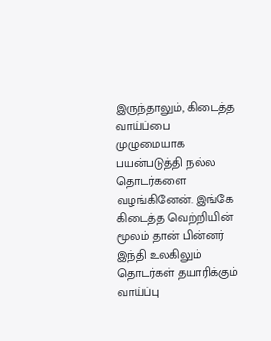இருந்தாலும், கிடைத்த வாய்ப்பை முழுமையாக பயன்படுத்தி நல்ல தொடர்களை வழங்கினேன். இங்கே கிடைத்த வெற்றியின் மூலம் தான் பின்னர் இந்தி உலகிலும் தொடர்கள் தயாரிக்கும் வாய்ப்பு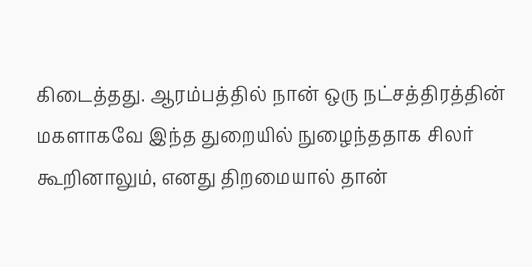கிடைத்தது. ஆரம்பத்தில் நான் ஒரு நட்சத்திரத்தின் மகளாகவே இந்த துறையில் நுழைந்ததாக சிலர் கூறினாலும், எனது திறமையால் தான்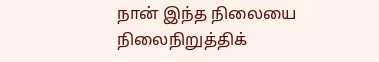நான் இந்த நிலையை நிலைநிறுத்திக்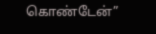கொண்டேன்”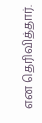என தெரிவித்தார்.